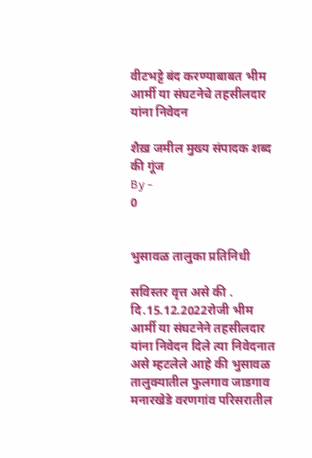वीटभट्टे बंद करण्याबाबत भीम आर्मी या संघटनेचे तहसीलदार यांना निवेदन

शैख़ जमील मुख्य संपादक शब्द की गूंज
By -
0


भुसावळ तालुका प्रतिनिधी

सविस्तर वृत्त असे की . दि.15.12.2022रोजी भीम आर्मी या संघटनेने तहसीलदार यांना निवेदन दिले त्या निवेदनात असे म्हटलेले आहे की भुसावळ तालुक्यातील फुलगाव जाडगाव मनारखेडे वरणगांव परिसरातील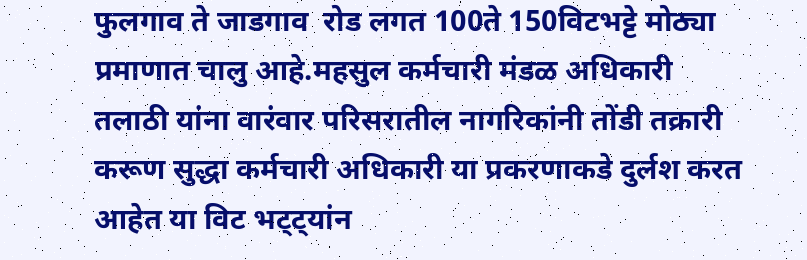फुलगाव ते जाडगाव  रोड लगत 100ते 150विटभट्टे मोठ्या प्रमाणात चालु आहे.महसुल कर्मचारी मंडळ अधिकारी तलाठी यांना वारंवार परिसरातील नागरिकांनी तोंडी तक्रारी करूण सुद्धा कर्मचारी अधिकारी या प्रकरणाकडे दुर्लश करत आहेत या विट भट्ट्यांन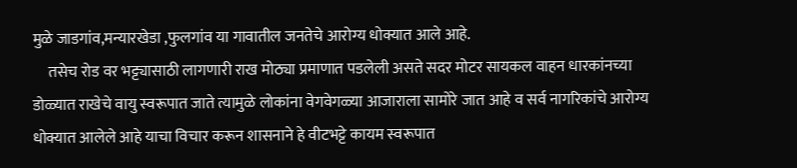मुळे जाडगांव,मन्यारखेडा ,फुलगांव या गावातील जनतेचे आरोग्य धोक्यात आले आहे.
     तसेच रोड वर भट्ट्यासाठी लागणारी राख मोठ्या प्रमाणात पडलेली असते सदर मोटर सायकल वाहन धारकांनच्या डोळ्यात राखेचे वायु स्वरूपात जाते त्यामुळे लोकांना वेगवेगळ्या आजाराला सामोरे जात आहे व सर्व नागरिकांचे आरोग्य धोक्यात आलेले आहे याचा विचार करून शासनाने हे वीटभट्टे कायम स्वरूपात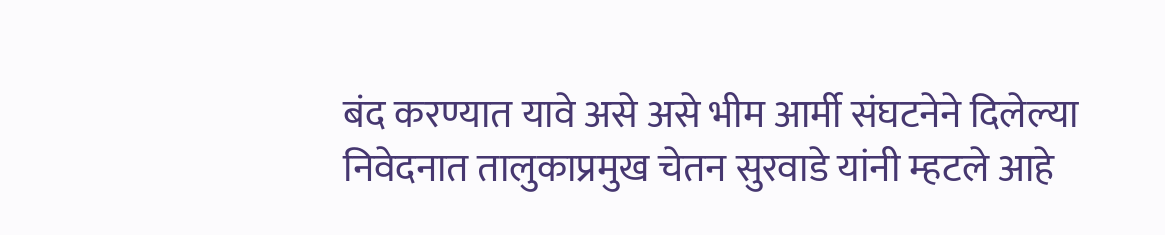बंद करण्यात यावे असे असे भीम आर्मी संघटनेने दिलेल्या निवेदनात तालुकाप्रमुख चेतन सुरवाडे यांनी म्हटले आहे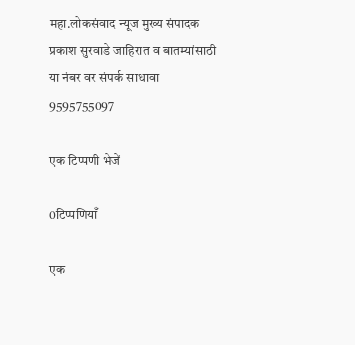महा.लोकसंवाद न्यूज मुख्य संपादक प्रकाश सुरवाडे जाहिरात व बातम्यांसाठी या नंबर वर संपर्क साधावा 9595755097

एक टिप्पणी भेजें

0टिप्पणियाँ

एक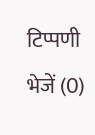टिप्पणी भेजें (0)